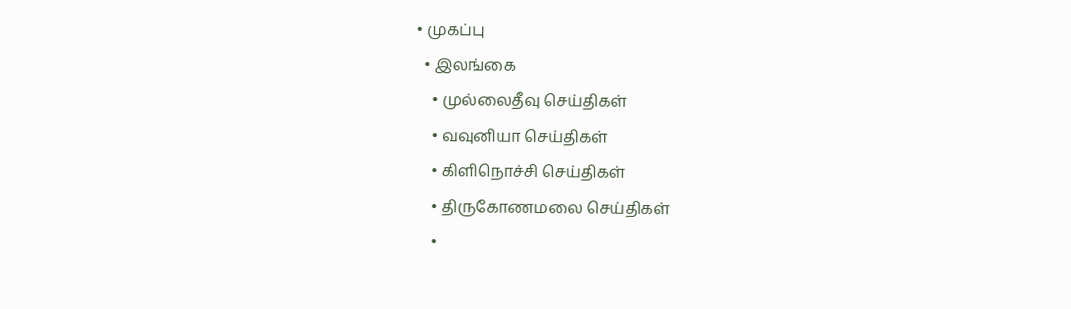• முகப்பு
  • இலங்கை
    • முல்லைதீவு செய்திகள்
    • வவுனியா செய்திகள்
    • கிளிநொச்சி செய்திகள்
    • திருகோணமலை செய்திகள்
    •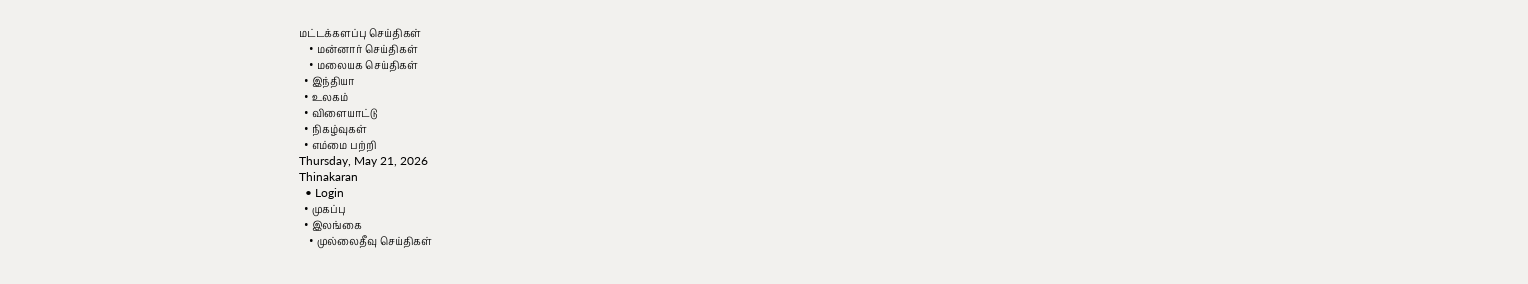மட்டக்களப்பு செய்திகள்
    • மன்னார் செய்திகள்
    • மலையக செய்திகள்
  • இந்தியா
  • உலகம்
  • விளையாட்டு
  • நிகழ்வுகள்
  • எம்மை பற்றி
Thursday, May 21, 2026
Thinakaran
  • Login
  • முகப்பு
  • இலங்கை
    • முல்லைதீவு செய்திகள்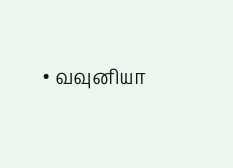• வவுனியா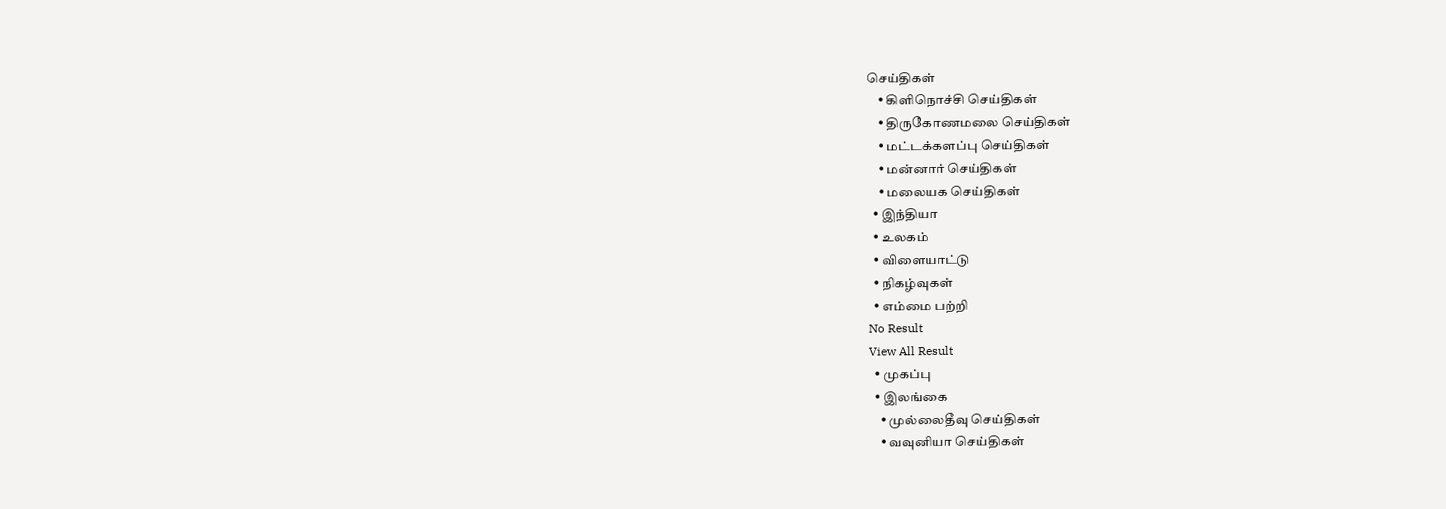செய்திகள்
    • கிளிநொச்சி செய்திகள்
    • திருகோணமலை செய்திகள்
    • மட்டக்களப்பு செய்திகள்
    • மன்னார் செய்திகள்
    • மலையக செய்திகள்
  • இந்தியா
  • உலகம்
  • விளையாட்டு
  • நிகழ்வுகள்
  • எம்மை பற்றி
No Result
View All Result
  • முகப்பு
  • இலங்கை
    • முல்லைதீவு செய்திகள்
    • வவுனியா செய்திகள்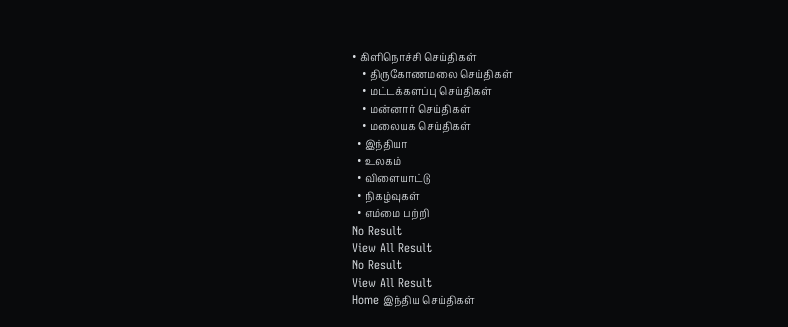• கிளிநொச்சி செய்திகள்
    • திருகோணமலை செய்திகள்
    • மட்டக்களப்பு செய்திகள்
    • மன்னார் செய்திகள்
    • மலையக செய்திகள்
  • இந்தியா
  • உலகம்
  • விளையாட்டு
  • நிகழ்வுகள்
  • எம்மை பற்றி
No Result
View All Result
No Result
View All Result
Home இந்திய செய்திகள்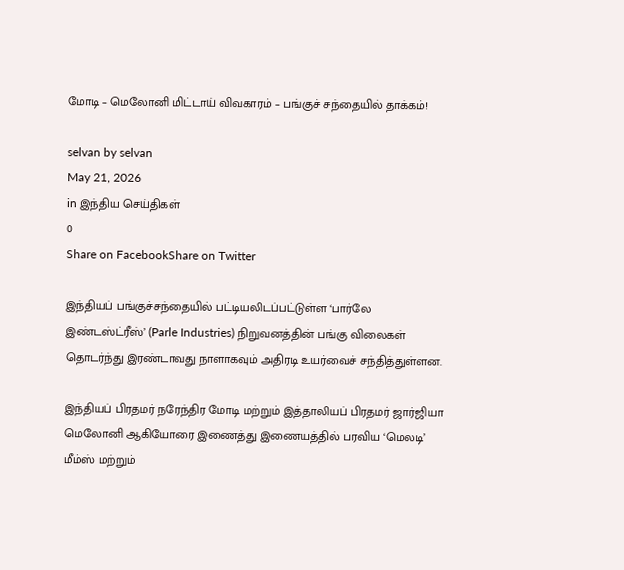மோடி – மெலோனி மிட்டாய் விவகாரம் – பங்குச் சந்தையில் தாக்கம்!

selvan by selvan
May 21, 2026
in இந்திய செய்திகள்
0
Share on FacebookShare on Twitter

இந்தியப் பங்குச்சந்தையில் பட்டியலிடப்பட்டுள்ள ‘பார்லே இண்டஸ்ட்ரீஸ்’ (Parle Industries) நிறுவனத்தின் பங்கு விலைகள் தொடர்ந்து இரண்டாவது நாளாகவும் அதிரடி உயர்வைச் சந்தித்துள்ளன.

இந்தியப் பிரதமர் நரேந்திர மோடி மற்றும் இத்தாலியப் பிரதமர் ஜார்ஜியா மெலோனி ஆகியோரை இணைத்து இணையத்தில் பரவிய ‘மெலடி’ மீம்ஸ் மற்றும்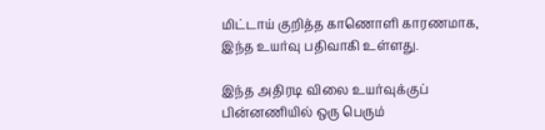மிட்டாய் குறித்த காணொளி காரணமாக, இந்த உயர்வு பதிவாகி உள்ளது.

இந்த அதிரடி விலை உயர்வுக்குப் பின்னணியில் ஒரு பெரும்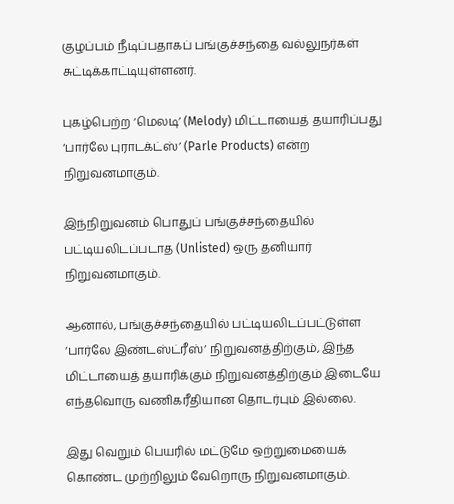குழப்பம் நீடிப்பதாகப் பங்குச்சந்தை வல்லுநர்கள் சுட்டிக்காட்டியுள்ளனர்.

புகழ்பெற்ற ‘மெலடி’ (Melody) மிட்டாயைத் தயாரிப்பது ‘பார்லே புராடக்ட்ஸ்’ (Parle Products) என்ற நிறுவனமாகும்.

இந்நிறுவனம் பொதுப் பங்குச்சந்தையில் பட்டியலிடப்படாத (Unlisted) ஒரு தனியார் நிறுவனமாகும்.

ஆனால், பங்குச்சந்தையில் பட்டியலிடப்பட்டுள்ள ‘பார்லே இண்டஸ்ட்ரீஸ்’ நிறுவனத்திற்கும், இந்த மிட்டாயைத் தயாரிக்கும் நிறுவனத்திற்கும் இடையே எந்தவொரு வணிகரீதியான தொடர்பும் இல்லை.

இது வெறும் பெயரில் மட்டுமே ஒற்றுமையைக் கொண்ட முற்றிலும் வேறொரு நிறுவனமாகும்.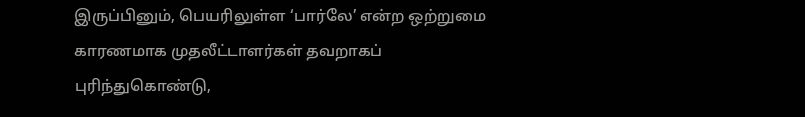இருப்பினும், பெயரிலுள்ள ‘பார்லே’ என்ற ஒற்றுமை காரணமாக முதலீட்டாளர்கள் தவறாகப் புரிந்துகொண்டு,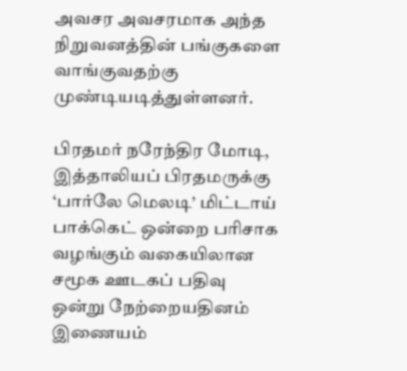அவசர அவசரமாக அந்த நிறுவனத்தின் பங்குகளை வாங்குவதற்கு முண்டியடித்துள்ளனர்.

பிரதமர் நரேந்திர மோடி, இத்தாலியப் பிரதமருக்கு ‘பார்லே மெலடி’ மிட்டாய் பாக்கெட் ஒன்றை பரிசாக வழங்கும் வகையிலான சமூக ஊடகப் பதிவு ஒன்று நேற்றையதினம் இணையம்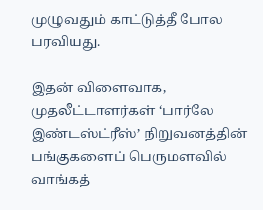முழுவதும் காட்டுத்தீ போல பரவியது.

இதன் விளைவாக, முதலீட்டாளர்கள் ‘பார்லே இண்டஸ்ட்ரீஸ்’ நிறுவனத்தின் பங்குகளைப் பெருமளவில் வாங்கத்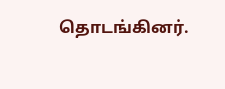தொடங்கினர்.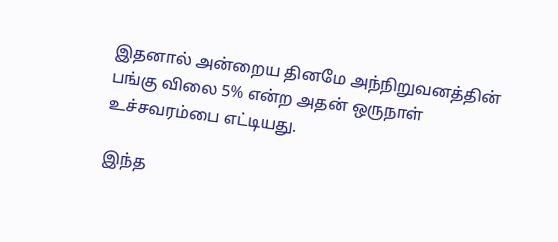இதனால் அன்றைய தினமே அந்நிறுவனத்தின் பங்கு விலை 5% என்ற அதன் ஒருநாள் உச்சவரம்பை எட்டியது.

இந்த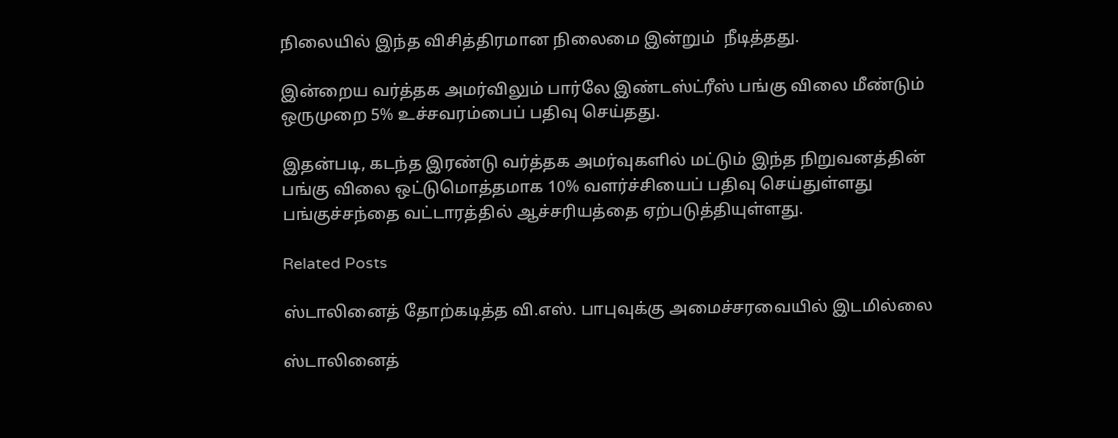நிலையில் இந்த விசித்திரமான நிலைமை இன்றும்  நீடித்தது.

இன்றைய வர்த்தக அமர்விலும் பார்லே இண்டஸ்ட்ரீஸ் பங்கு விலை மீண்டும் ஒருமுறை 5% உச்சவரம்பைப் பதிவு செய்தது.

இதன்படி, கடந்த இரண்டு வர்த்தக அமர்வுகளில் மட்டும் இந்த நிறுவனத்தின் பங்கு விலை ஒட்டுமொத்தமாக 10% வளர்ச்சியைப் பதிவு செய்துள்ளது பங்குச்சந்தை வட்டாரத்தில் ஆச்சரியத்தை ஏற்படுத்தியுள்ளது.

Related Posts

ஸ்டாலினைத் தோற்கடித்த வி.எஸ். பாபுவுக்கு அமைச்சரவையில் இடமில்லை

ஸ்டாலினைத்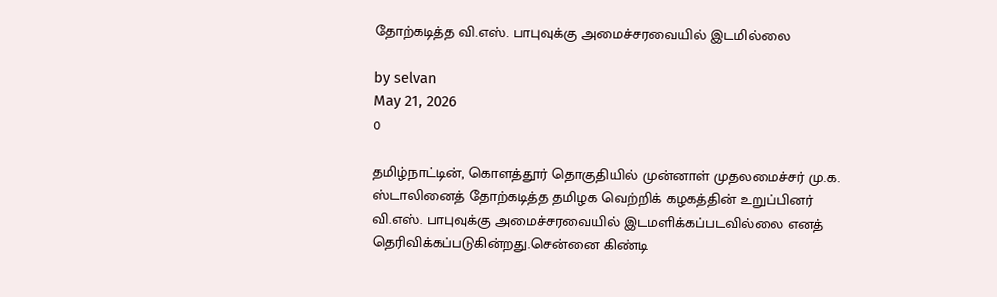தோற்கடித்த வி.எஸ். பாபுவுக்கு அமைச்சரவையில் இடமில்லை

by selvan
May 21, 2026
0

தமிழ்நாட்டின், கொளத்தூர் தொகுதியில் முன்னாள் முதலமைச்சர் மு.க. ஸ்டாலினைத் தோற்கடித்த தமிழக வெற்றிக் கழகத்தின் உறுப்பினர் வி.எஸ். பாபுவுக்கு அமைச்சரவையில் இடமளிக்கப்படவில்லை எனத் தெரிவிக்கப்படுகின்றது.சென்னை கிண்டி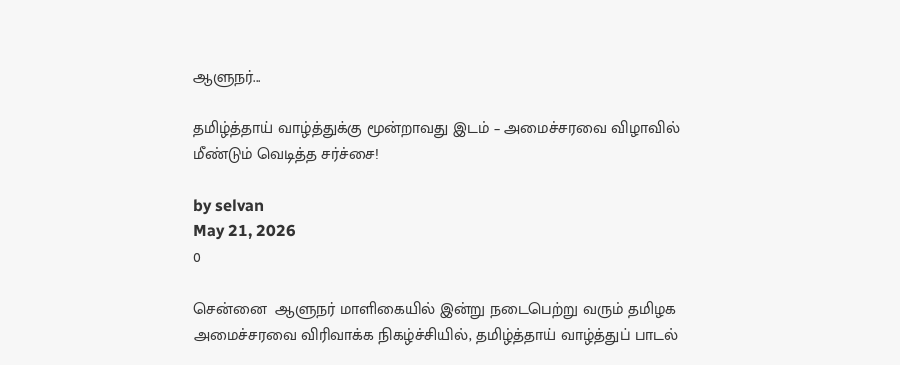ஆளுநர்...

தமிழ்த்தாய் வாழ்த்துக்கு மூன்றாவது இடம் – அமைச்சரவை விழாவில் மீண்டும் வெடித்த சர்ச்சை!

by selvan
May 21, 2026
0

சென்னை  ஆளுநர் மாளிகையில் இன்று நடைபெற்று வரும் தமிழக அமைச்சரவை விரிவாக்க நிகழ்ச்சியில், தமிழ்த்தாய் வாழ்த்துப் பாடல்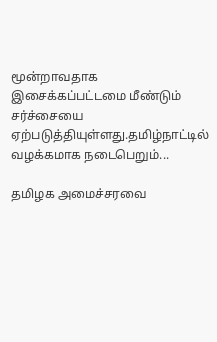மூன்றாவதாக இசைக்கப்பட்டமை மீண்டும் சர்ச்சையை ஏற்படுத்தியுள்ளது.தமிழ்நாட்டில் வழக்கமாக நடைபெறும்...

தமிழக அமைச்சரவை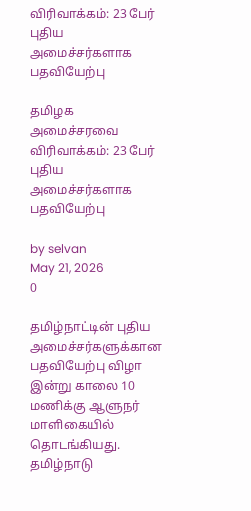விரிவாக்கம்: 23 பேர் புதிய அமைச்சர்களாக பதவியேற்பு

தமிழக அமைச்சரவை விரிவாக்கம்: 23 பேர் புதிய அமைச்சர்களாக பதவியேற்பு

by selvan
May 21, 2026
0

தமிழ்நாட்டின் புதிய அமைச்சர்களுக்கான பதவியேற்பு விழா இன்று காலை 10 மணிக்கு ஆளுநர் மாளிகையில் தொடங்கியது. தமிழ்நாடு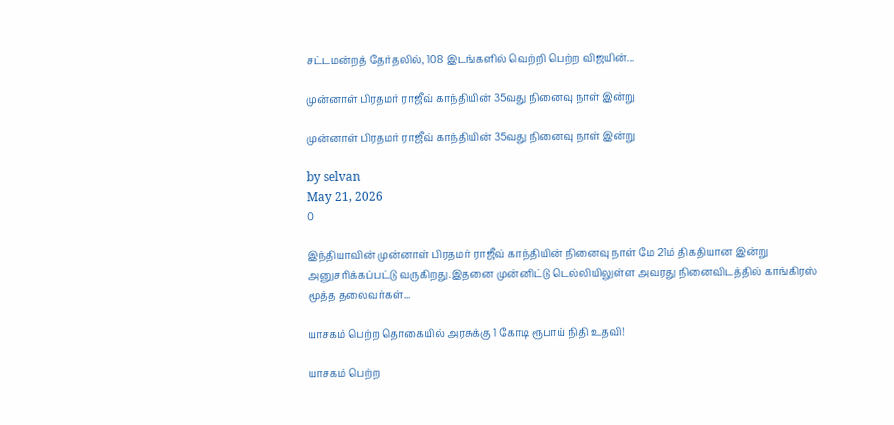சட்டமன்றத் தேர்தலில், 108 இடங்களில் வெற்றி பெற்ற விஜயின்...

முன்னாள் பிரதமர் ராஜீவ் காந்தியின் 35வது நினைவு நாள் இன்று

முன்னாள் பிரதமர் ராஜீவ் காந்தியின் 35வது நினைவு நாள் இன்று

by selvan
May 21, 2026
0

இந்தியாவின் முன்னாள் பிரதமர் ராஜீவ் காந்தியின் நினைவு நாள் மே 21ம் திகதியான இன்று அனுசரிக்கப்பட்டு வருகிறது.இதனை முன்னிட்டு டெல்லியிலுள்ள அவரது நினைவிடத்தில் காங்கிரஸ் மூத்த தலைவர்கள்...

யாசகம் பெற்ற தொகையில் அரசுக்கு 1 கோடி ரூபாய் நிதி உதவி!

யாசகம் பெற்ற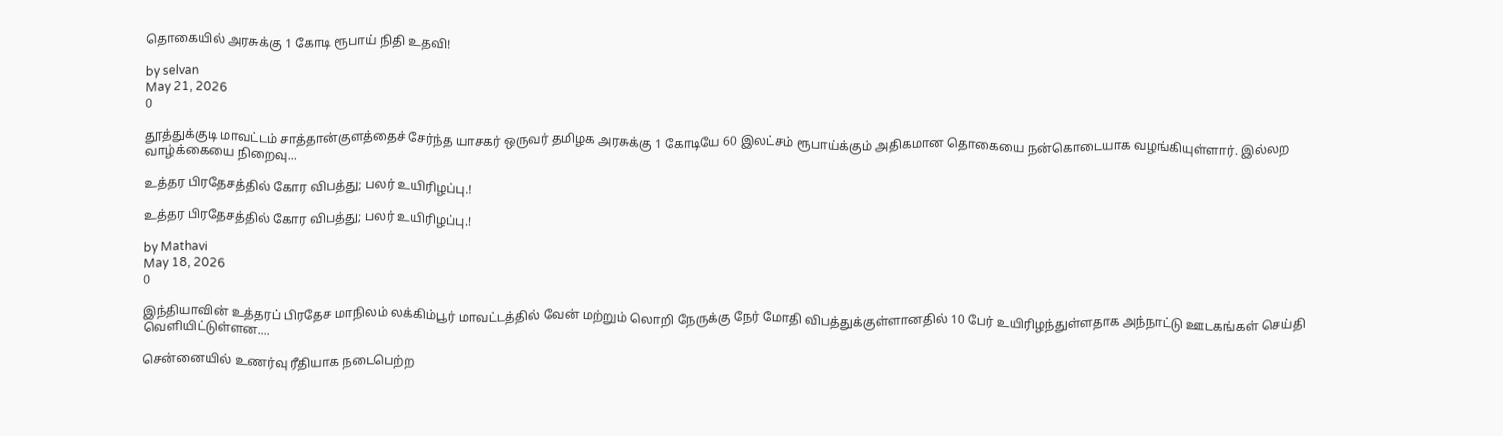தொகையில் அரசுக்கு 1 கோடி ரூபாய் நிதி உதவி!

by selvan
May 21, 2026
0

தூத்துக்குடி மாவட்டம் சாத்தான்குளத்தைச் சேர்ந்த யாசகர் ஒருவர் தமிழக அரசுக்கு 1 கோடியே 60 இலட்சம் ரூபாய்க்கும் அதிகமான தொகையை நன்கொடையாக வழங்கியுள்ளார். இல்லற வாழ்க்கையை நிறைவு...

உத்தர பிரதேசத்தில் கோர விபத்து; பலர் உயிரிழப்பு.!

உத்தர பிரதேசத்தில் கோர விபத்து; பலர் உயிரிழப்பு.!

by Mathavi
May 18, 2026
0

இந்தியாவின் உத்தரப் பிரதேச மாநிலம் லக்கிம்பூர் மாவட்டத்தில் வேன் மற்றும் லொறி நேருக்கு நேர் மோதி விபத்துக்குள்ளானதில் 10 பேர் உயிரிழந்துள்ளதாக அந்நாட்டு ஊடகங்கள் செய்தி வெளியிட்டுள்ளன....

சென்னையில் உணர்வு ரீதியாக நடைபெற்ற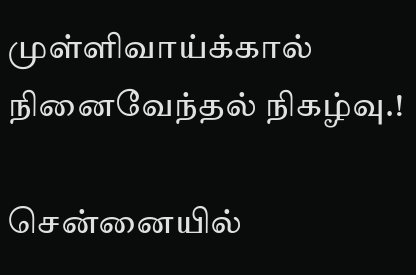முள்ளிவாய்க்கால் நினைவேந்தல் நிகழ்வு.!

சென்னையில்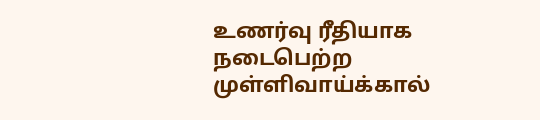உணர்வு ரீதியாக நடைபெற்ற முள்ளிவாய்க்கால்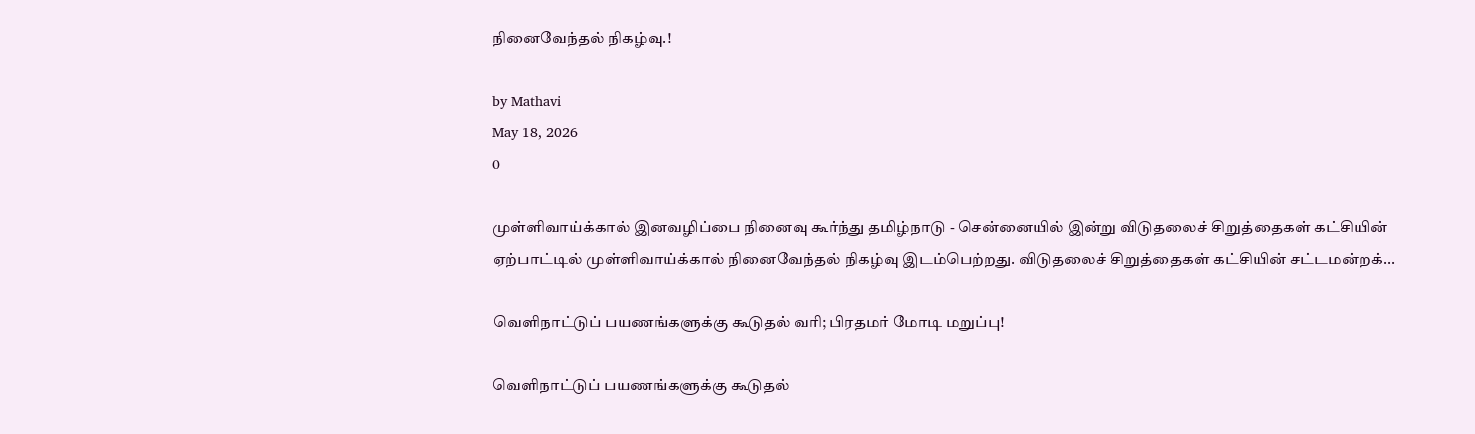நினைவேந்தல் நிகழ்வு.!

by Mathavi
May 18, 2026
0

முள்ளிவாய்க்கால் இனவழிப்பை நினைவு கூர்ந்து தமிழ்நாடு - சென்னையில் இன்று விடுதலைச் சிறுத்தைகள் கட்சியின் ஏற்பாட்டில் முள்ளிவாய்க்கால் நினைவேந்தல் நிகழ்வு இடம்பெற்றது. விடுதலைச் சிறுத்தைகள் கட்சியின் சட்டமன்றக்...

வெளிநாட்டுப் பயணங்களுக்கு கூடுதல் வரி; பிரதமர் மோடி மறுப்பு!

வெளிநாட்டுப் பயணங்களுக்கு கூடுதல்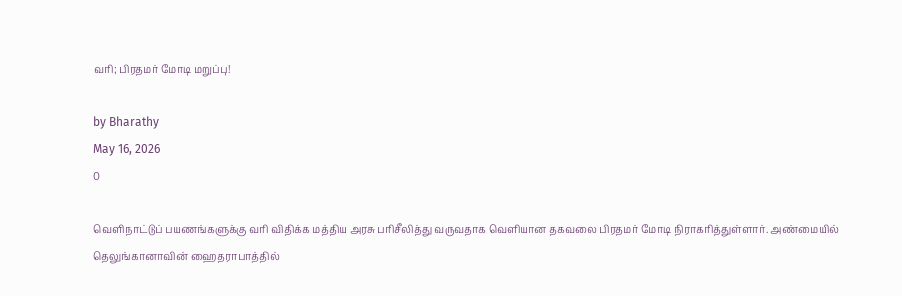வரி; பிரதமர் மோடி மறுப்பு!

by Bharathy
May 16, 2026
0

வெளிநாட்டுப் பயணங்களுக்கு வரி விதிக்க மத்திய அரசு பரிசீலித்து வருவதாக வெளியான தகவலை பிரதமர் மோடி நிராகரித்துள்ளார். அண்மையில் தெலுங்கானாவின் ஹைதராபாத்தில்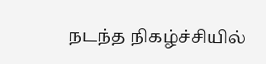நடந்த நிகழ்ச்சியில்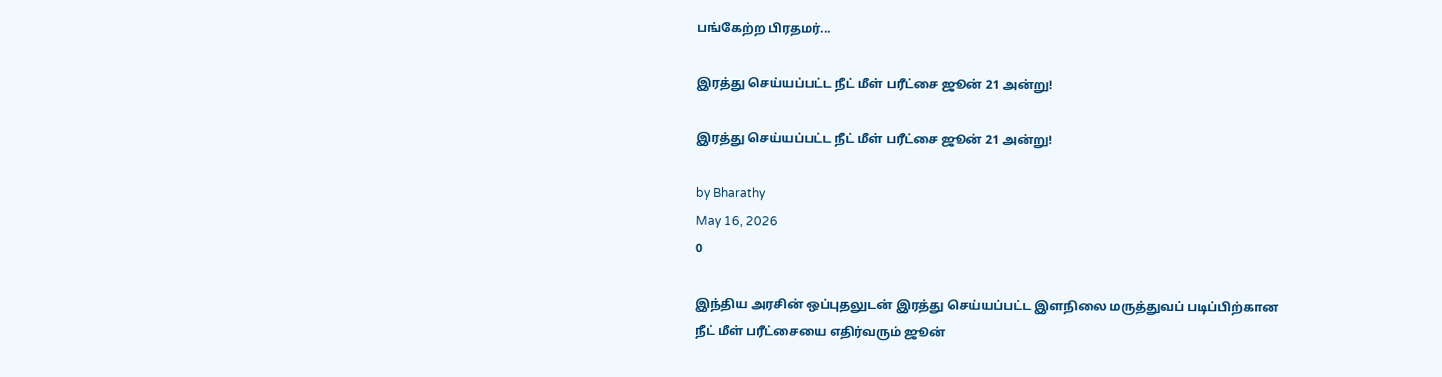பங்கேற்ற பிரதமர்...

இரத்து செய்யப்பட்ட நீட் மீள் பரீட்சை ஜூன் 21 அன்று!

இரத்து செய்யப்பட்ட நீட் மீள் பரீட்சை ஜூன் 21 அன்று!

by Bharathy
May 16, 2026
0

இந்திய அரசின் ஒப்புதலுடன் இரத்து செய்யப்பட்ட இளநிலை மருத்துவப் படிப்பிற்கான நீட் மீள் பரீட்சையை எதிர்வரும் ஜூன்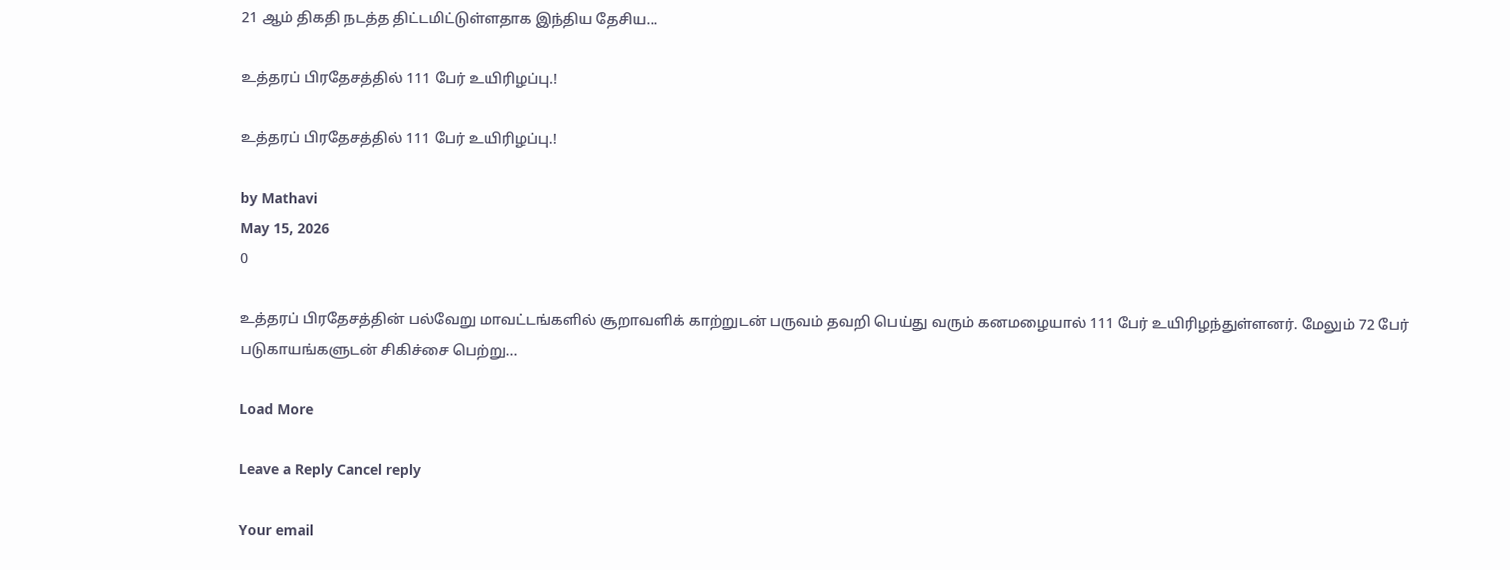21 ஆம் திகதி நடத்த திட்டமிட்டுள்ளதாக இந்திய தேசிய...

உத்தரப் பிரதேசத்தில் 111 பேர் உயிரிழப்பு.!

உத்தரப் பிரதேசத்தில் 111 பேர் உயிரிழப்பு.!

by Mathavi
May 15, 2026
0

உத்தரப் பிரதேசத்தின் பல்வேறு மாவட்டங்களில் சூறாவளிக் காற்றுடன் பருவம் தவறி பெய்து வரும் கனமழையால் 111 பேர் உயிரிழந்துள்ளனர். மேலும் 72 பேர் படுகாயங்களுடன் சிகிச்சை பெற்று...

Load More

Leave a Reply Cancel reply

Your email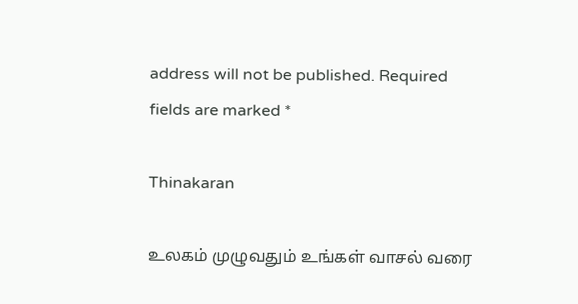address will not be published. Required fields are marked *

Thinakaran

உலகம் முழுவதும் உங்கள் வாசல் வரை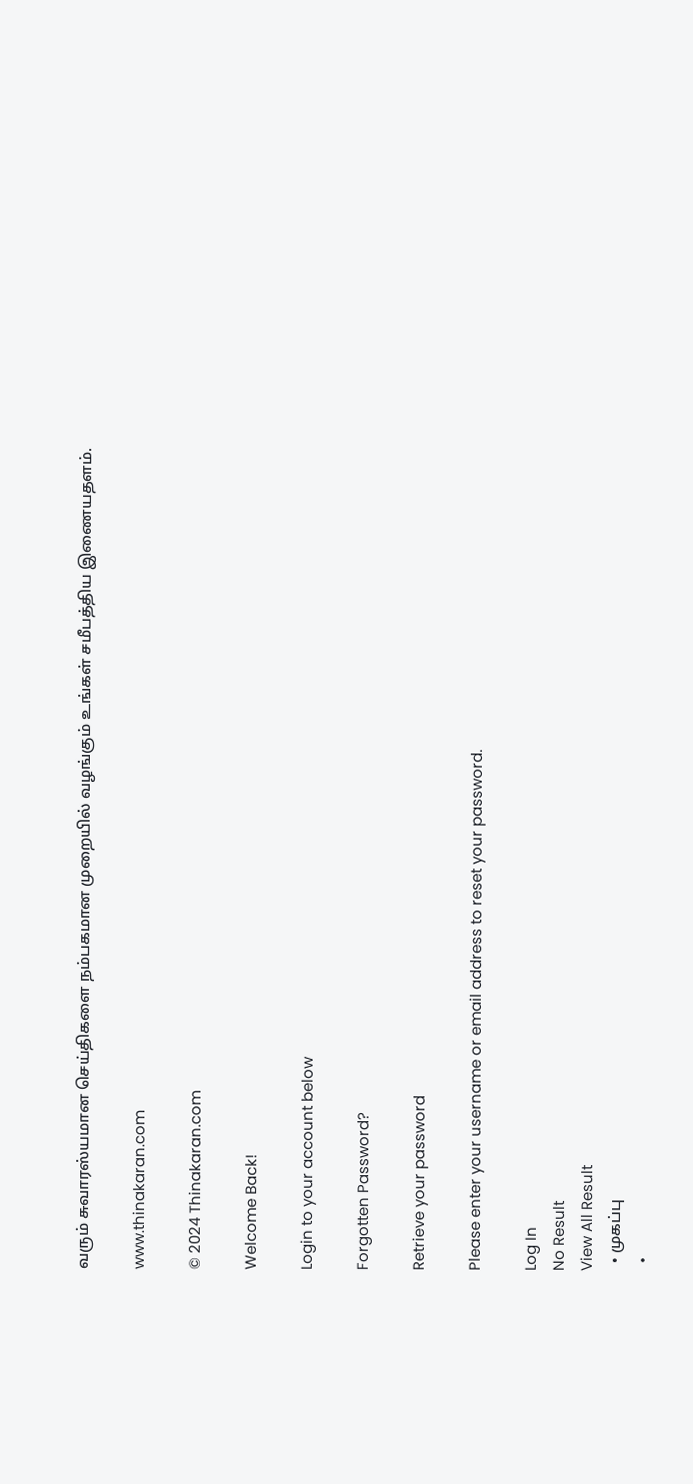வரும் சுவாரஸ்யமான செய்திகளை நம்பகமான முறையில் வழங்கும் உங்கள் சமீபத்திய இணையதளம்.

www.thinakaran.com

© 2024 Thinakaran.com

Welcome Back!

Login to your account below

Forgotten Password?

Retrieve your password

Please enter your username or email address to reset your password.

Log In
No Result
View All Result
  • முகப்பு
  •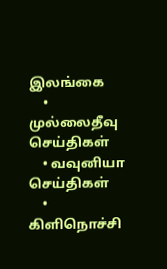இலங்கை
    • முல்லைதீவு செய்திகள்
    • வவுனியா செய்திகள்
    • கிளிநொச்சி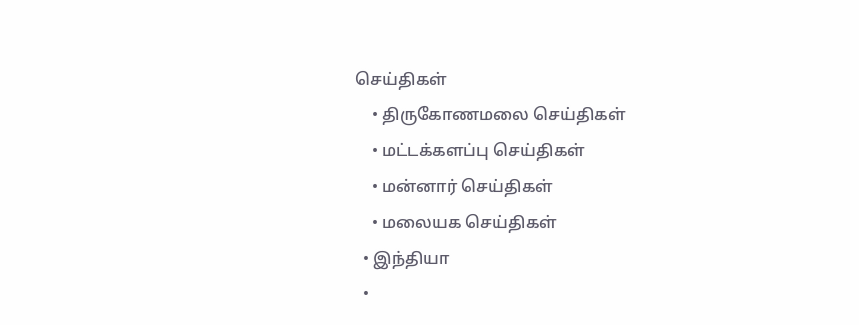செய்திகள்
    • திருகோணமலை செய்திகள்
    • மட்டக்களப்பு செய்திகள்
    • மன்னார் செய்திகள்
    • மலையக செய்திகள்
  • இந்தியா
  •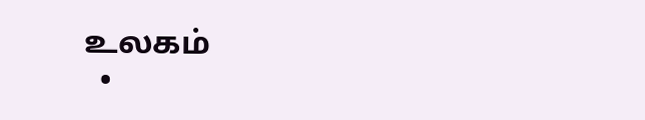உலகம்
  •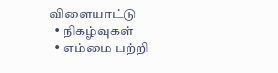விளையாட்டு
  • நிகழ்வுகள்
  • எம்மை பற்றி